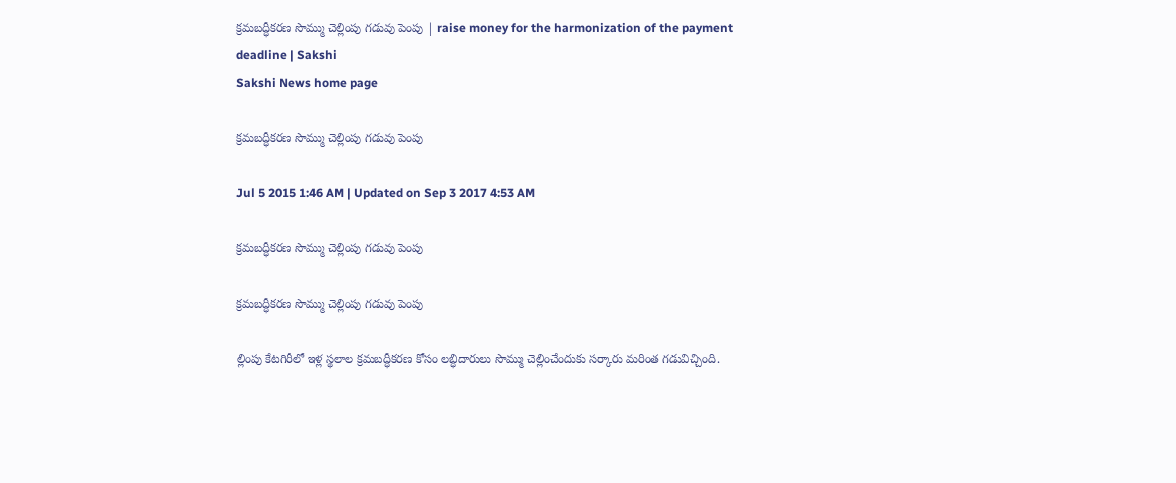క్రమబద్ధీకరణ సొమ్ము చెల్లింపు గడువు పెంపు | raise money for the harmonization of the payment deadline | Sakshi
Sakshi News home page

క్రమబద్ధీకరణ సొమ్ము చెల్లింపు గడువు పెంపు

Jul 5 2015 1:46 AM | Updated on Sep 3 2017 4:53 AM

క్రమబద్ధీకరణ సొమ్ము చెల్లింపు గడువు పెంపు

క్రమబద్ధీకరణ సొమ్ము చెల్లింపు గడువు పెంపు

ల్లింపు కేటగిరీలో ఇళ్ల స్థలాల క్రమబద్ధీకరణ కోసం లబ్ధిదారులు సొమ్ము చెల్లించేందుకు సర్కారు మరింత గడువిచ్చింది.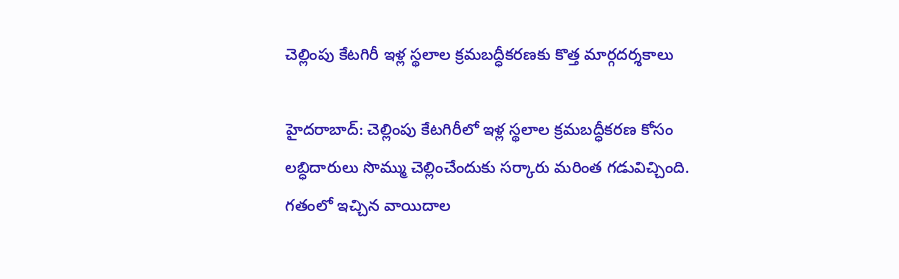చెల్లింపు కేటగిరీ ఇళ్ల స్థలాల క్రమబద్ధీకరణకు కొత్త మార్గదర్శకాలు

హైదరాబాద్: చెల్లింపు కేటగిరీలో ఇళ్ల స్థలాల క్రమబద్ధీకరణ కోసం లబ్ధిదారులు సొమ్ము చెల్లించేందుకు సర్కారు మరింత గడువిచ్చింది. గతంలో ఇచ్చిన వాయిదాల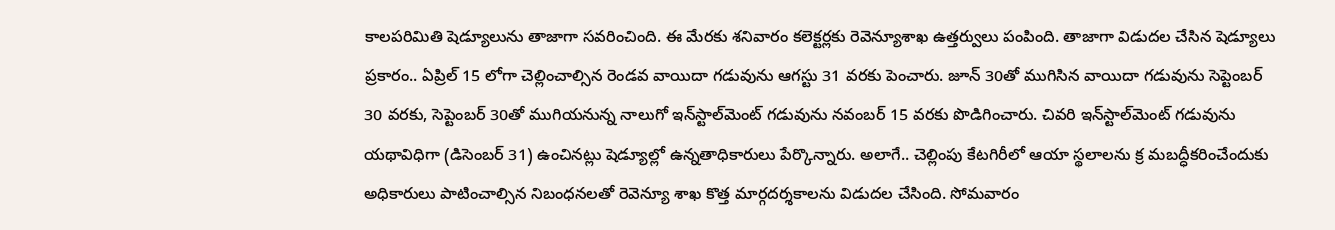కాలపరిమితి షెడ్యూలును తాజాగా సవరించింది. ఈ మేరకు శనివారం కలెక్టర్లకు రెవెన్యూశాఖ ఉత్తర్వులు పంపింది. తాజాగా విడుదల చేసిన షెడ్యూలు ప్రకారం.. ఏప్రిల్ 15 లోగా చెల్లించాల్సిన రెండవ వాయిదా గడువును ఆగస్టు 31 వరకు పెంచారు. జూన్ 30తో ముగిసిన వాయిదా గడువును సెప్టెంబర్ 30 వరకు, సెప్టెంబర్ 30తో ముగియనున్న నాలుగో ఇన్‌స్టాల్‌మెంట్ గడువును నవంబర్ 15 వరకు పొడిగించారు. చివరి ఇన్‌స్టాల్‌మెంట్ గడువును యథావిధిగా (డిసెంబర్ 31) ఉంచినట్లు షెడ్యూల్లో ఉన్నతాధికారులు పేర్కొన్నారు. అలాగే.. చెల్లింపు కేటగిరీలో ఆయా స్థలాలను క్ర మబద్ధీకరించేందుకు అధికారులు పాటించాల్సిన నిబంధనలతో రెవెన్యూ శాఖ కొత్త మార్గదర్శకాలను విడుదల చేసింది. సోమవారం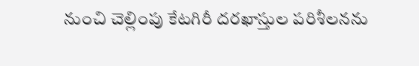నుంచి చెల్లింపు కేటగిరీ దరఖాస్తుల పరిశీలనను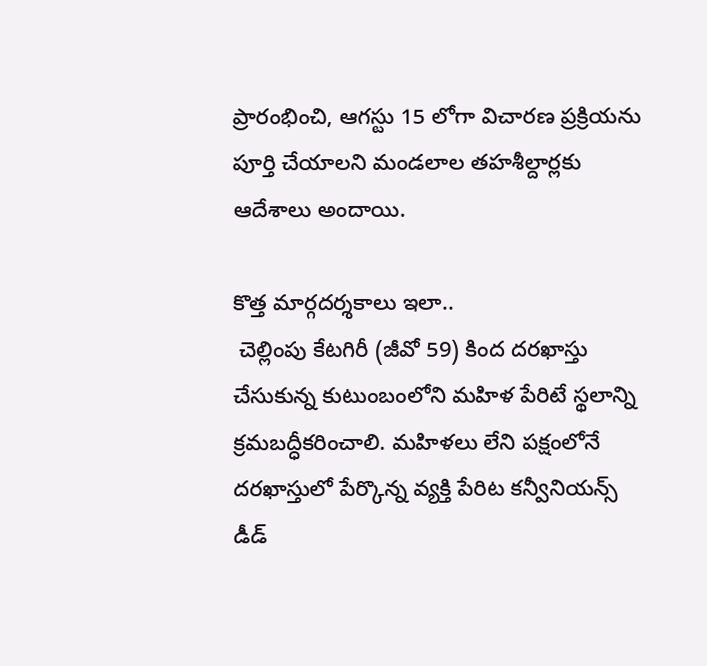ప్రారంభించి, ఆగస్టు 15 లోగా విచారణ ప్రక్రియను పూర్తి చేయాలని మండలాల తహశీల్దార్లకు ఆదేశాలు అందాయి.

కొత్త మార్గదర్శకాలు ఇలా..
 చెల్లింపు కేటగిరీ (జీవో 59) కింద దరఖాస్తు చేసుకున్న కుటుంబంలోని మహిళ పేరిటే స్థలాన్ని క్రమబద్ధీకరించాలి. మహిళలు లేని పక్షంలోనే దరఖాస్తులో పేర్కొన్న వ్యక్తి పేరిట కన్వీనియన్స్ డీడ్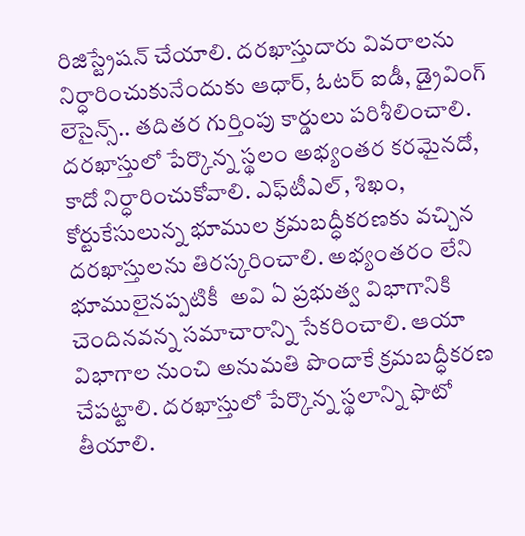రిజిస్ట్రేషన్ చేయాలి. దరఖాస్తుదారు వివరాలను నిర్ధారించుకునేందుకు ఆధార్, ఓటర్ ఐడీ, డ్రైవింగ్ లెసైన్స్.. తదితర గుర్తింపు కార్డులు పరిశీలించాలి. దరఖాస్తులో పేర్కొన్న స్థలం అభ్యంతర కరమైనదో, కాదో నిర్ధారించుకోవాలి. ఎఫ్‌టీఎల్, శిఖం, కోర్టుకేసులున్న భూముల క్రమబద్ధీకరణకు వచ్చిన దరఖాస్తులను తిరస్కరించాలి. అభ్యంతరం లేని భూములైనప్పటికీ  అవి ఏ ప్రభుత్వ విభాగానికి చెందినవన్న సమాచారాన్ని సేకరించాలి. ఆయా విభాగాల నుంచి అనుమతి పొందాకే క్రమబద్ధీకరణ చేపట్టాలి. దరఖాస్తులో పేర్కొన్న స్థలాన్ని ఫొటో తీయాలి.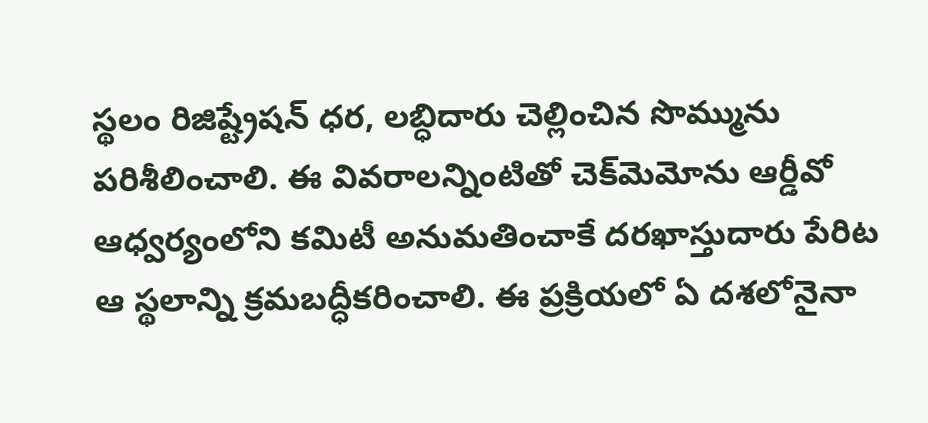స్థలం రిజిష్ట్రేషన్ ధర, లబ్ధిదారు చెల్లించిన సొమ్మును పరిశీలించాలి. ఈ వివరాలన్నింటితో చెక్‌మెమోను ఆర్డీవో ఆధ్వర్యంలోని కమిటీ అనుమతించాకే దరఖాస్తుదారు పేరిట ఆ స్థలాన్ని క్రమబద్ధీకరించాలి. ఈ ప్రక్రియలో ఏ దశలోనైనా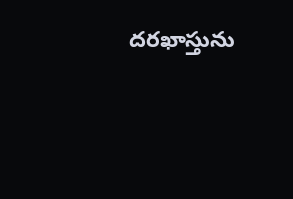దరఖాస్తును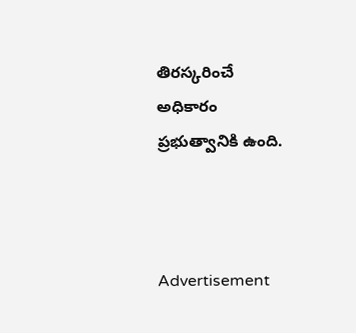తిరస్కరించే అధికారం ప్రభుత్వానికి ఉంది.



Advertisement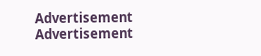Advertisement
Advertisement